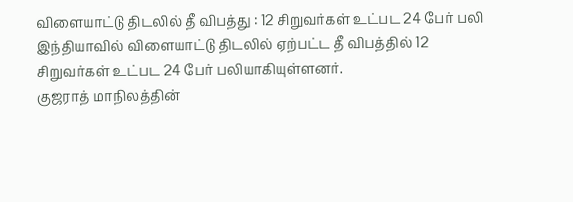விளையாட்டு திடலில் தீ விபத்து : 12 சிறுவர்கள் உட்பட 24 பேர் பலி
இந்தியாவில் விளையாட்டு திடலில் ஏற்பட்ட தீ விபத்தில் 12 சிறுவர்கள் உட்பட 24 பேர் பலியாகியுள்ளனர்.
குஜராத் மாநிலத்தின்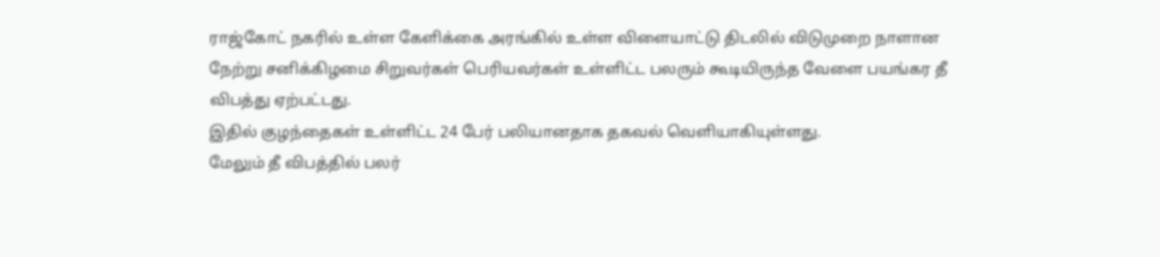ராஜ்கோட் நகரில் உள்ள கேளிக்கை அரங்கில் உள்ள விளையாட்டு திடலில் விடுமுறை நாளான நேற்று சனிக்கிழமை சிறுவர்கள் பெரியவர்கள் உள்ளிட்ட பலரும் கூடியிருந்த வேளை பயங்கர தீ விபத்து ஏற்பட்டது.
இதில் குழந்தைகள் உள்ளிட்ட 24 பேர் பலியானதாக தகவல் வெளியாகியுள்ளது.
மேலும் தீ விபத்தில் பலர்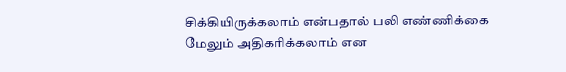சிக்கியிருக்கலாம் என்பதால் பலி எண்ணிக்கை மேலும் அதிகரிக்கலாம் என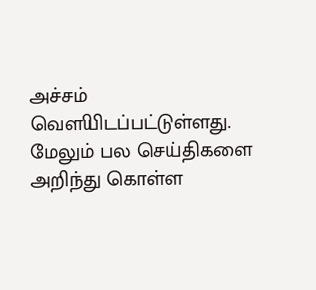அச்சம் வௌியிடப்பட்டுள்ளது.
மேலும் பல செய்திகளை அறிந்து கொள்ள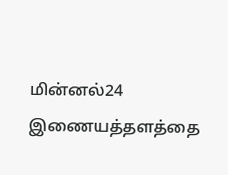மின்னல்24 இணையத்தளத்தை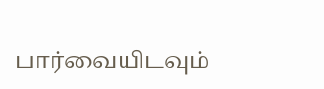பார்வையிடவும்